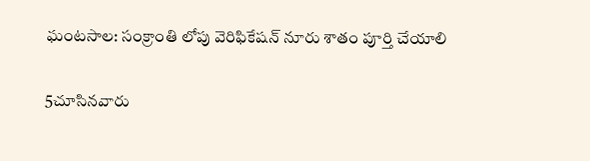ఘంటసాల: సంక్రాంతి లోపు వెరిఫికేషన్ నూరు శాతం పూర్తి చేయాలి

5చూసినవారు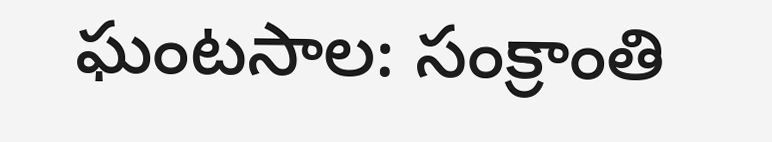ఘంటసాల: సంక్రాంతి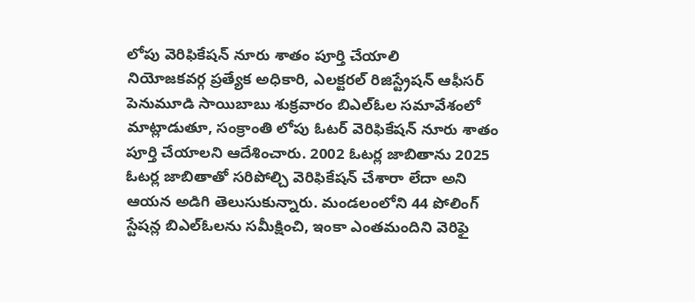లోపు వెరిఫికేషన్ నూరు శాతం పూర్తి చేయాలి
నియోజకవర్గ ప్రత్యేక అధికారి, ఎలక్టరల్ రిజిస్ట్రేషన్ ఆఫీసర్ పెనుమూడి సాయిబాబు శుక్రవారం బిఎల్ఓల సమావేశంలో మాట్లాడుతూ, సంక్రాంతి లోపు ఓటర్ వెరిఫికేషన్ నూరు శాతం పూర్తి చేయాలని ఆదేశించారు. 2002 ఓటర్ల జాబితాను 2025 ఓటర్ల జాబితాతో సరిపోల్చి వెరిఫికేషన్ చేశారా లేదా అని ఆయన అడిగి తెలుసుకున్నారు. మండలంలోని 44 పోలింగ్ స్టేషన్ల బిఎల్ఓలను సమీక్షించి, ఇంకా ఎంతమందిని వెరిఫై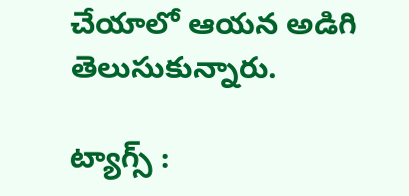చేయాలో ఆయన అడిగి తెలుసుకున్నారు.

ట్యాగ్స్ :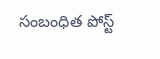సంబంధిత పోస్ట్